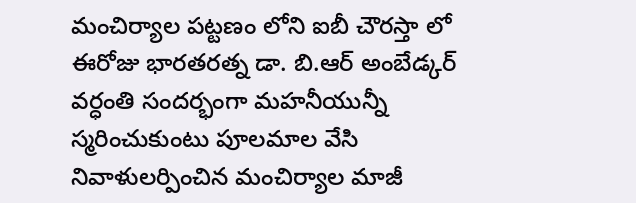మంచిర్యాల పట్టణం లోని ఐబీ చౌరస్తా లో ఈరోజు భారతరత్న డా. బి.ఆర్ అంబేడ్కర్ వర్ధంతి సందర్భంగా మహనీయున్నీ స్మరించుకుంటు పూలమాల వేసి నివాళులర్పించిన మంచిర్యాల మాజీ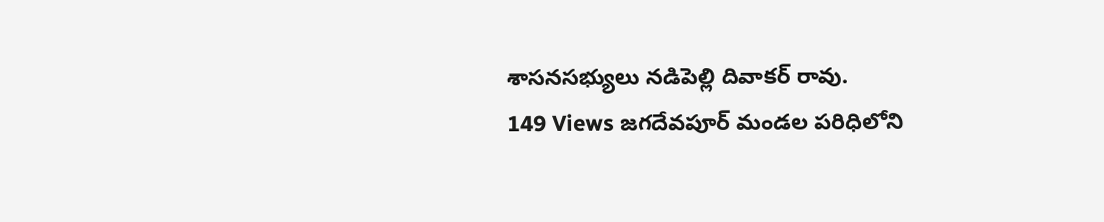శాసనసభ్యులు నడిపెల్లి దివాకర్ రావు.
149 Views జగదేవపూర్ మండల పరిధిలోని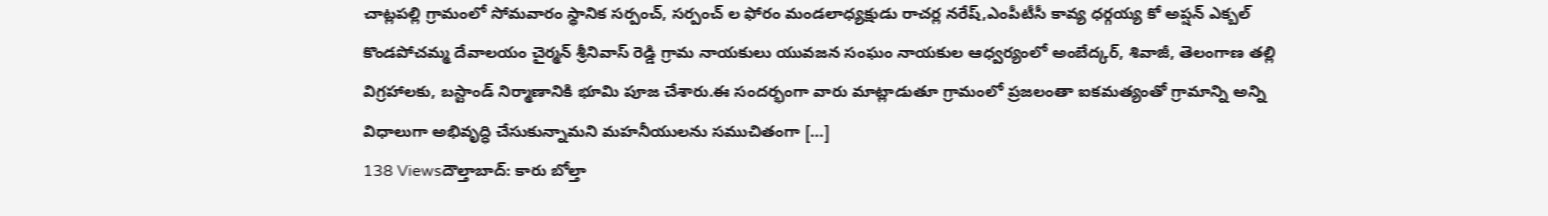చాట్లపల్లి గ్రామంలో సోమవారం స్థానిక సర్పంచ్, సర్పంచ్ ల ఫోరం మండలాధ్యక్షుడు రాచర్ల నరేష్,ఎంపీటీసీ కావ్య ధర్గయ్య కో అప్షన్ ఎక్బల్ కొండపోచమ్మ దేవాలయం చైర్మన్ శ్రీనివాస్ రెడ్డి గ్రామ నాయకులు యువజన సంఘం నాయకుల ఆధ్వర్యంలో అంబేద్కర్, శివాజీ, తెలంగాణ తల్లి విగ్రహాలకు, బస్టాండ్ నిర్మాణానికి భూమి పూజ చేశారు.ఈ సందర్భంగా వారు మాట్లాడుతూ గ్రామంలో ప్రజలంతా ఐకమత్యంతో గ్రామాన్ని అన్ని విధాలుగా అభివృద్ధి చేసుకున్నామని మహనీయులను సముచితంగా […]
138 Viewsదౌల్తాబాద్: కారు బోల్తా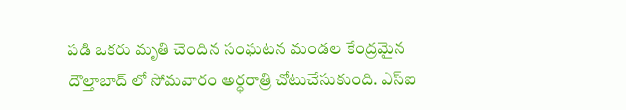పడి ఒకరు మృతి చెందిన సంఘటన మండల కేంద్రమైన దౌల్తాబాద్ లో సోమవారం అర్ధరాత్రి చోటుచేసుకుంది. ఎస్ఐ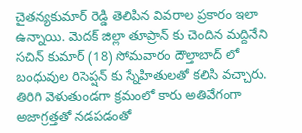చైతన్యకుమార్ రెడ్డి తెలిపిన వివరాల ప్రకారం ఇలా ఉన్నాయి. మెదక్ జిల్లా తూప్రాన్ కు చెందిన మద్దినేని సచిన్ కుమార్ (18) సోమవారం దౌల్తాబాద్ లో బంధువుల రిసెప్షన్ కు స్నేహితులతో కలిసి వచ్చారు. తిరిగి వెళుతుండగా క్రమంలో కారు అతివేగంగా అజాగ్రత్తతో నడపడంతో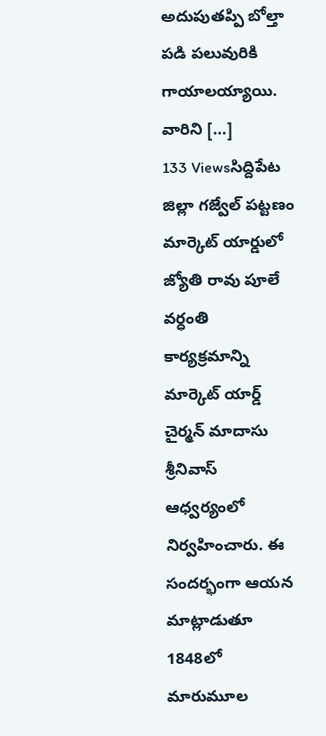అదుపుతప్పి బోల్తా పడి పలువురికి గాయాలయ్యాయి. వారిని […]
133 Viewsసిద్దిపేట జిల్లా గజ్వేల్ పట్టణం మార్కెట్ యార్డులో జ్యోతి రావు పూలే వర్ధంతి కార్యక్రమాన్ని మార్కెట్ యార్డ్ చైర్మన్ మాదాసు శ్రీనివాస్ ఆధ్వర్యంలో నిర్వహించారు. ఈ సందర్భంగా ఆయన మాట్లాడుతూ 1848లో మారుమూల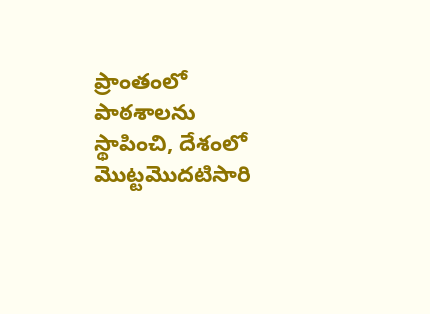ప్రాంతంలో పాఠశాలను స్థాపించి, దేశంలో మొట్టమొదటిసారి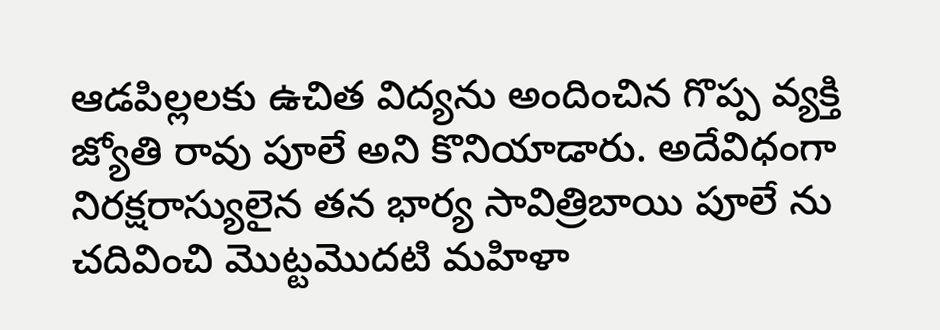ఆడపిల్లలకు ఉచిత విద్యను అందించిన గొప్ప వ్యక్తి జ్యోతి రావు పూలే అని కొనియాడారు. అదేవిధంగా నిరక్షరాస్యులైన తన భార్య సావిత్రిబాయి పూలే ను చదివించి మొట్టమొదటి మహిళా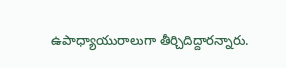ఉపాధ్యాయురాలుగా తీర్చిదిద్దారన్నారు.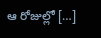ఆ రోజుల్లో […]